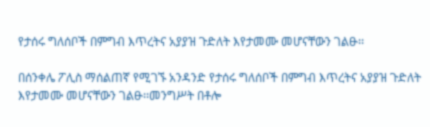የታሰሩ ግለሰቦች በምግብ እጥረትና አያያዝ ጉድለት እየታመሙ መሆናቸውን ገልፁ፡፡

በሰንቀሌ ፖሊስ ማሰልጠኛ የሚገኙ አንዳንድ የታሰሩ ግለሰቦች በምግብ እጥረትና አያያዝ ጉድለት እየታመሙ መሆናቸውን ገልፁ፡፡መንግሥት በቶሎ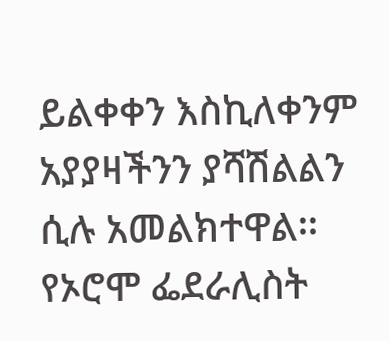ይልቀቀን እስኪለቀንም አያያዛችንን ያሻሽልልን ሲሉ አመልክተዋል፡፡ የኦሮሞ ፌደራሊስት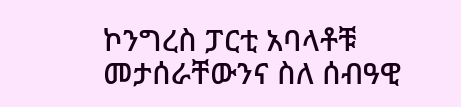ኮንግረስ ፓርቲ አባላቶቹ መታሰራቸውንና ስለ ሰብዓዊ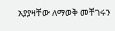አያያዛቸው ለማወቅ መቸገሩን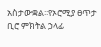አስታውቋል፡፡የኦሮሚያ ፀጥታ ቢሮ ምክትል ኃላፊ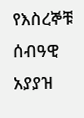የእስረኞቹ ሰብዓዊ አያያዝ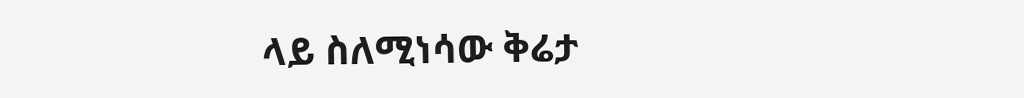ላይ ስለሚነሳው ቅሬታ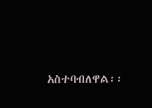አስተባብለዋል፡፡